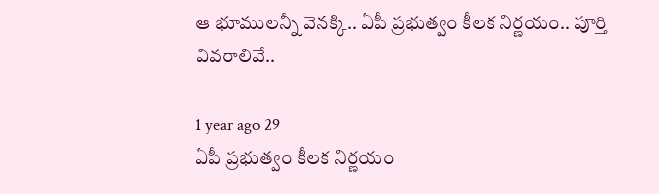ఆ భూములన్నీ వెనక్కి.. ఏపీ ప్రభుత్వం కీలక నిర్ణయం.. పూర్తి వివరాలివే..

1 year ago 29
ఏపీ ప్రభుత్వం కీలక నిర్ణయం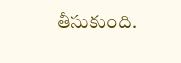తీసుకుంది.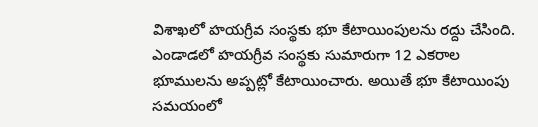విశాఖలో హయగ్రీవ సంస్థకు భూ కేటాయింపులను రద్దు చేసింది. ఎండాడలో హయగ్రీవ సంస్థకు సుమారుగా 12 ఎకరాల భూములను అప్పట్లో కేటాయించారు. అయితే భూ కేటాయింపు సమయంలో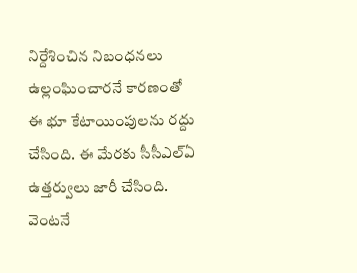నిర్దేశించిన నిబంధనలు ఉల్లంఘించారనే కారణంతో ఈ భూ కేటాయింపులను రద్దు చేసింది. ఈ మేరకు సీసీఎల్ఏ ఉత్తర్వులు జారీ చేసింది. వెంటనే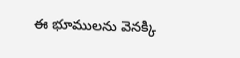ఈ భూములను వెనక్కి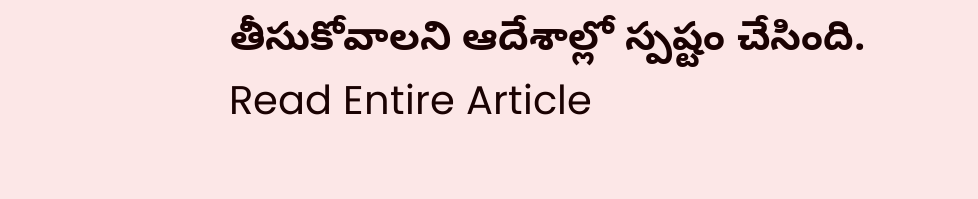తీసుకోవాలని ఆదేశాల్లో స్పష్టం చేసింది.
Read Entire Article